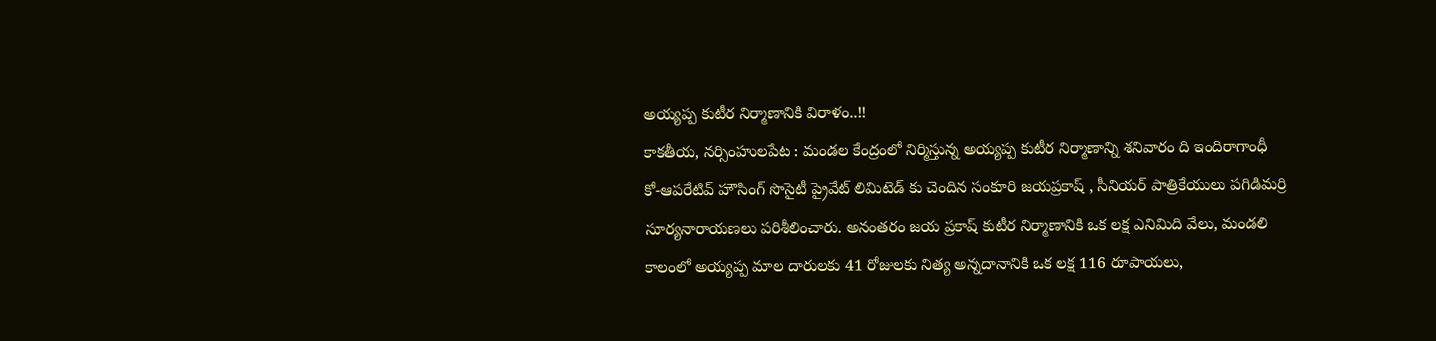అయ్యప్ప కుటీర నిర్మాణానికి విరాళం..!!
కాకతీయ, నర్సింహులపేట : మండల కేంద్రంలో నిర్మిస్తున్న అయ్యప్ప కుటీర నిర్మాణాన్ని శనివారం ది ఇందిరాగాంధీ కో-ఆపరేటివ్ హౌసింగ్ సొసైటీ ప్రైవేట్ లిమిటెడ్ కు చెందిన సంకూరి జయప్రకాష్ , సీనియర్ పాత్రికేయులు పగిడిమర్రి సూర్యనారాయణలు పరిశీలించారు. అనంతరం జయ ప్రకాష్ కుటీర నిర్మాణానికి ఒక లక్ష ఎనిమిది వేలు, మండలి కాలంలో అయ్యప్ప మాల దారులకు 41 రోజులకు నిత్య అన్నదానానికి ఒక లక్ష 116 రూపాయలు,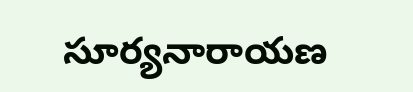సూర్యనారాయణ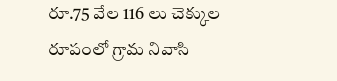రూ.75 వేల 116 లు చెక్కుల రూపంలో గ్రామ నివాసి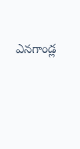ఎనగాండ్ల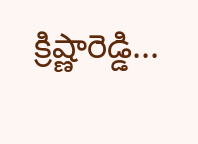క్రిష్ణారెడ్డి...